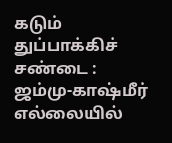கடும் துப்பாக்கிச் சண்டை : ஜம்மு-காஷ்மீர் எல்லையில்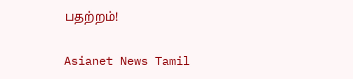பதற்றம்!

Asianet News Tamil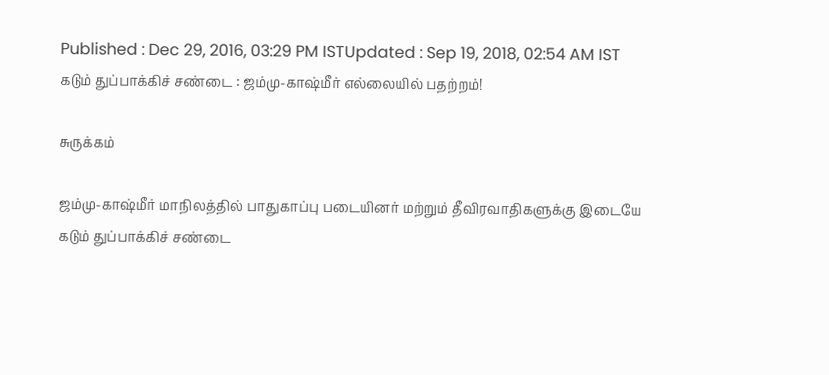Published : Dec 29, 2016, 03:29 PM ISTUpdated : Sep 19, 2018, 02:54 AM IST
கடும் துப்பாக்கிச் சண்டை : ஜம்மு-காஷ்மீர் எல்லையில் பதற்றம்!

சுருக்கம்

ஜம்மு-காஷ்மீர் மாநிலத்தில் பாதுகாப்பு படையினர் மற்றும் தீவிரவாதிகளுக்கு இடையே கடும் துப்பாக்கிச் சண்டை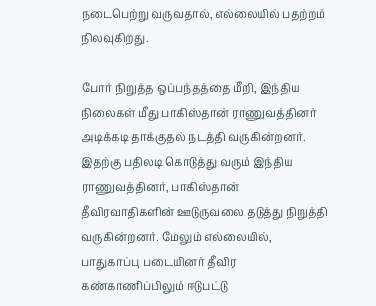நடைபெற்று வருவதால், எல்லையில் பதற்றம் நிலவுகிறது.

போர் நிறுத்த ஒப்பந்தத்தை மீறி, இந்திய நிலைகள் மீது பாகிஸ்தான் ராணுவத்தினர் அடிக்கடி தாக்குதல் நடத்தி வருகின்றனர். இதற்கு பதிலடி கொடுத்து வரும் இந்திய ராணுவத்தினர், பாகிஸ்தான் தீவிரவாதிகளின் ஊடுருவலை தடுத்து நிறுத்தி வருகின்றனர். மேலும் எல்லையில், பாதுகாப்பு படையினர் தீவிர கண்காணிப்பிலும் ஈடுபட்டு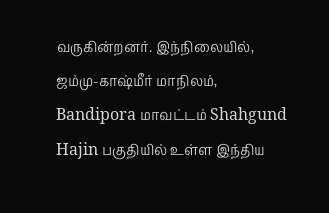வருகின்றனர். இந்நிலையில், ஜம்மு-காஷ்மீர் மாநிலம், Bandipora மாவட்டம் Shahgund Hajin பகுதியில் உள்ள இந்திய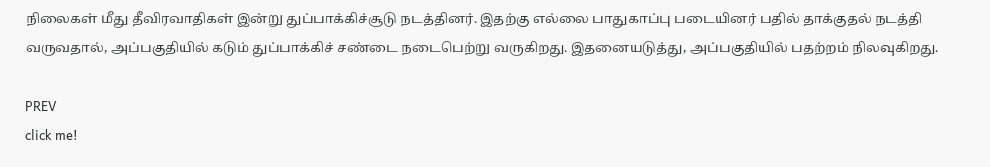நிலைகள் மீது தீவிரவாதிகள் இன்று துப்பாக்கிச்சூடு நடத்தினர். இதற்கு எல்லை பாதுகாப்பு படையினர் பதில் தாக்குதல் நடத்தி வருவதால், அப்பகுதியில் கடும் துப்பாக்‍கிச் சண்டை நடைபெற்று வருகிறது. இதனையடுத்து, அப்பகுதியில் பதற்றம் நிலவுகிறது.

PREV
click me!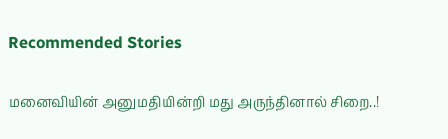Recommended Stories

மனைவியின் அனுமதியின்றி மது அருந்தினால் சிறை..!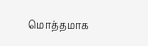மொத்தமாக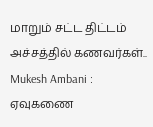மாறும் சட்ட திட்டம் அச்சத்தில் கணவர்கள்..
Mukesh Ambani : ஏவுகணை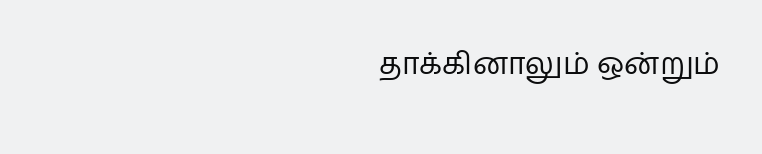தாக்கினாலும் ஒன்றும்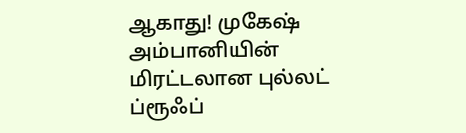ஆகாது! முகேஷ் அம்பானியின் மிரட்டலான புல்லட் ப்ரூஃப்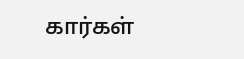கார்கள்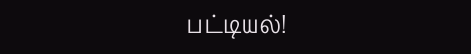பட்டியல்!